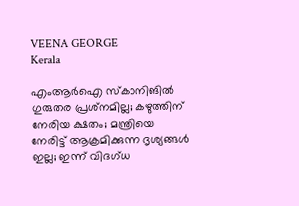VEENA GEORGE
Kerala

എംആര്‍ഐ സ്‌കാനിങില്‍ ഗുരുതര പ്രശ്‌നമില്ല; കഴുത്തിന് നേരിയ ക്ഷതം; മന്ത്രിയെ നേരിട്ട് ആക്രമിക്കുന്ന ദൃശ്യങ്ങള്‍ ഇല്ല; ഇന്ന് വിദഗ്ധ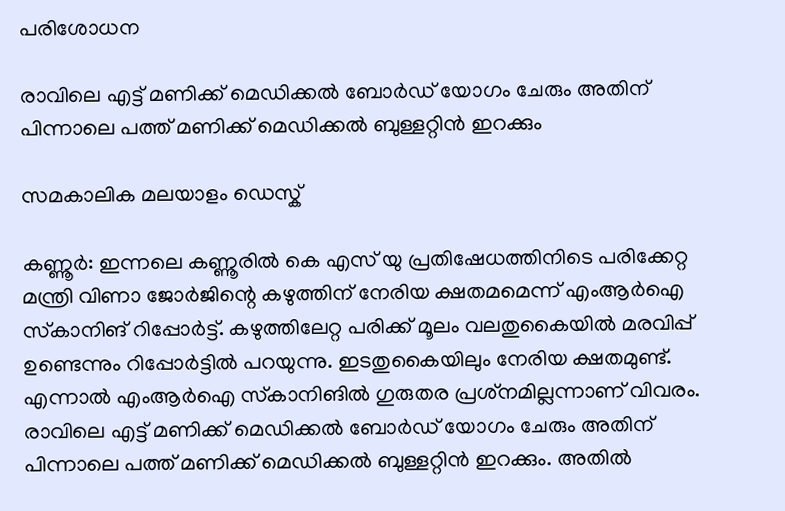പരിശോധന

രാവിലെ എട്ട് മണിക്ക് മെഡിക്കല്‍ ബോര്‍ഡ് യോഗം ചേരും അതിന് പിന്നാലെ പത്ത് മണിക്ക് മെഡിക്കല്‍ ബുള്ളറ്റിന്‍ ഇറക്കും

സമകാലിക മലയാളം ഡെസ്ക്

കണ്ണൂര്‍: ഇന്നലെ കണ്ണൂരില്‍ കെ എസ് യു പ്രതിഷേധത്തിനിടെ പരിക്കേറ്റ മന്ത്രി വിണാ ജോര്‍ജിന്റെ കഴുത്തിന് നേരിയ ക്ഷതമമെന്ന് എംആര്‍ഐ സ്‌കാനിങ് റിപ്പോര്‍ട്ട്. കഴുത്തിലേറ്റ പരിക്ക് മൂലം വലതുകൈയില്‍ മരവിപ്പ് ഉണ്ടെന്നും റിപ്പോര്‍ട്ടില്‍ പറയുന്നു. ഇടതുകൈയിലും നേരിയ ക്ഷതമുണ്ട്. എന്നാല്‍ എംആര്‍ഐ സ്‌കാനിങില്‍ ഗുരുതര പ്രശ്‌നമില്ലന്നാണ് വിവരം. രാവിലെ എട്ട് മണിക്ക് മെഡിക്കല്‍ ബോര്‍ഡ് യോഗം ചേരും അതിന് പിന്നാലെ പത്ത് മണിക്ക് മെഡിക്കല്‍ ബുള്ളറ്റിന്‍ ഇറക്കും. അതില്‍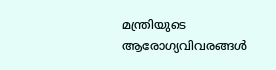മന്ത്രിയുടെ ആരോഗ്യവിവരങ്ങള്‍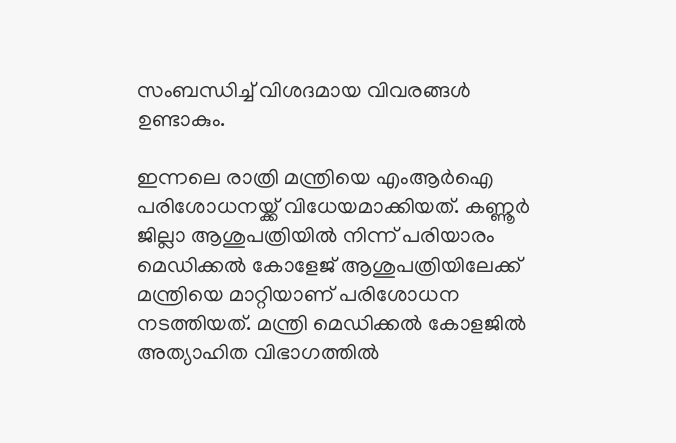സംബന്ധിച്ച് വിശദമായ വിവരങ്ങള്‍ ഉണ്ടാകും.

ഇന്നലെ രാത്രി മന്ത്രിയെ എംആര്‍ഐ പരിശോധനയ്ക്ക് വിധേയമാക്കിയത്. കണ്ണൂര്‍ ജില്ലാ ആശുപത്രിയില്‍ നിന്ന് പരിയാരം മെഡിക്കല്‍ കോളേജ് ആശുപത്രിയിലേക്ക് മന്ത്രിയെ മാറ്റിയാണ് പരിശോധന നടത്തിയത്. മന്ത്രി മെഡിക്കല്‍ കോളജില്‍ അത്യാഹിത വിഭാഗത്തില്‍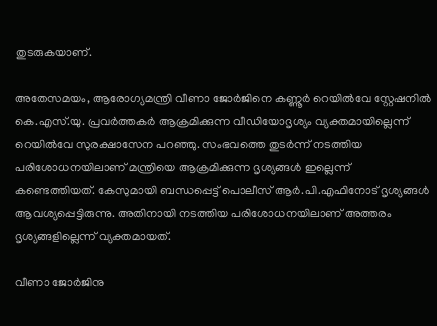തുടരുകയാണ്.

അതേസമയം, ആരോഗ്യമന്ത്രി വീണാ ജോര്‍ജിനെ കണ്ണൂര്‍ റെയില്‍വേ സ്റ്റേഷനില്‍ കെ.എസ്.യു. പ്രവര്‍ത്തകര്‍ ആക്രമിക്കുന്ന വീഡിയോദൃശ്യം വ്യക്തമായില്ലെന്ന് റെയില്‍വേ സുരക്ഷാസേന പറഞ്ഞു. സംഭവത്തെ തുടര്‍ന്ന് നടത്തിയ പരിശോധനയിലാണ് മന്ത്രിയെ ആക്രമിക്കുന്ന ദൃശ്യങ്ങള്‍ ഇല്ലെന്ന് കണ്ടെത്തിയത്. കേസുമായി ബന്ധപ്പെട്ട് പൊലീസ് ആര്‍.പി.എഫിനോട് ദൃശ്യങ്ങള്‍ ആവശ്യപ്പെട്ടിരുന്നു. അതിനായി നടത്തിയ പരിശോധനയിലാണ് അത്തരം ദൃശ്യങ്ങളില്ലെന്ന് വ്യക്തമായത്.

വീണാ ജോര്‍ജിനു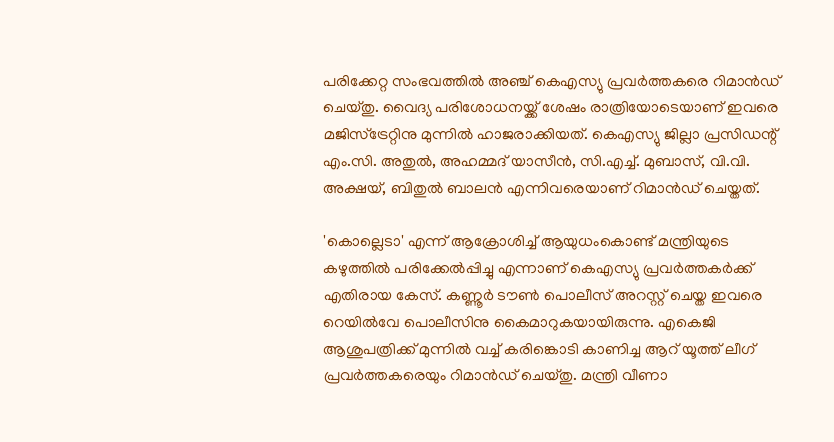പരിക്കേറ്റ സംഭവത്തില്‍ അഞ്ച് കെഎസ്യു പ്രവര്‍ത്തകരെ റിമാന്‍ഡ് ചെയ്തു. വൈദ്യ പരിശോധനയ്ക്ക് ശേഷം രാത്രിയോടെയാണ് ഇവരെ മജിസ്‌ട്രേറ്റിനു മുന്നില്‍ ഹാജരാക്കിയത്. കെഎസ്യു ജില്ലാ പ്രസിഡന്റ് എം.സി. അതുല്‍, അഹമ്മദ് യാസീന്‍, സി.എച്ച്. മുബാസ്, വി.വി. അക്ഷയ്, ബിതുല്‍ ബാലന്‍ എന്നിവരെയാണ് റിമാന്‍ഡ് ചെയ്തത്.

'കൊല്ലെടാ' എന്ന് ആക്രോശിച്ച് ആയുധംകൊണ്ട് മന്ത്രിയുടെ കഴുത്തില്‍ പരിക്കേല്‍പ്പിച്ചു എന്നാണ് കെഎസ്യു പ്രവര്‍ത്തകര്‍ക്ക് എതിരായ കേസ്. കണ്ണൂര്‍ ടൗണ്‍ പൊലീസ് അറസ്റ്റ് ചെയ്ത ഇവരെ റെയില്‍വേ പൊലീസിനു കൈമാറുകയായിരുന്നു. എകെജി ആശുപത്രിക്ക് മുന്നില്‍ വച്ച് കരിങ്കൊടി കാണിച്ച ആറ് യൂത്ത് ലീഗ് പ്രവര്‍ത്തകരെയും റിമാന്‍ഡ് ചെയ്തു. മന്ത്രി വീണാ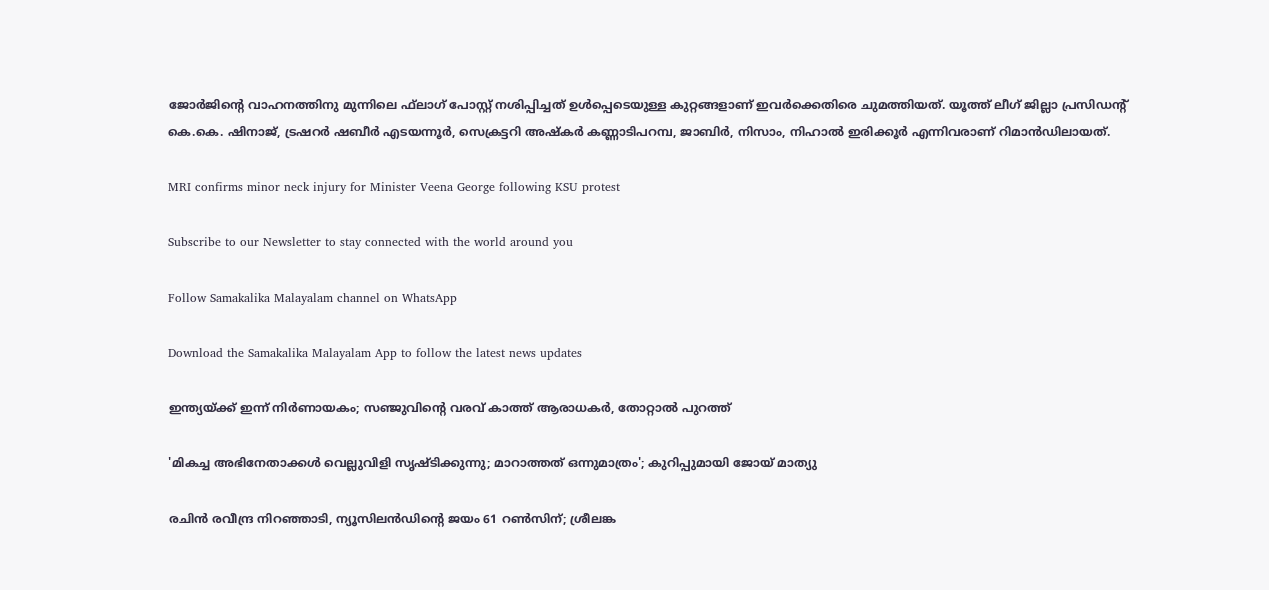ജോര്‍ജിന്റെ വാഹനത്തിനു മുന്നിലെ ഫ്‌ലാഗ് പോസ്റ്റ് നശിപ്പിച്ചത് ഉള്‍പ്പെടെയുള്ള കുറ്റങ്ങളാണ് ഇവര്‍ക്കെതിരെ ചുമത്തിയത്. യൂത്ത് ലീഗ് ജില്ലാ പ്രസിഡന്റ് കെ.കെ. ഷിനാജ്, ട്രഷറര്‍ ഷബീര്‍ എടയന്നൂര്‍, സെക്രട്ടറി അഷ്‌കര്‍ കണ്ണാടിപറമ്പ, ജാബിര്‍, നിസാം, നിഹാല്‍ ഇരിക്കൂര്‍ എന്നിവരാണ് റിമാന്‍ഡിലായത്.

MRI confirms minor neck injury for Minister Veena George following KSU protest

Subscribe to our Newsletter to stay connected with the world around you

Follow Samakalika Malayalam channel on WhatsApp

Download the Samakalika Malayalam App to follow the latest news updates

ഇന്ത്യയ്ക്ക് ഇന്ന് നിർണായകം; സഞ്ജുവിന്റെ വരവ് കാത്ത് ആരാധകർ, തോറ്റാൽ പുറത്ത്

'മികച്ച അഭിനേതാക്കള്‍ വെല്ലുവിളി സൃഷ്ടിക്കുന്നു; മാറാത്തത് ഒന്നുമാത്രം'; കുറിപ്പുമായി ജോയ് മാത്യു

രചിന്‍ രവീന്ദ്ര നിറഞ്ഞാടി, ന്യൂസിലൻഡിന്റെ ജയം 61 റൺസിന്; ശ്രീലങ്ക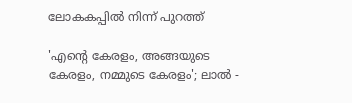ലോകകപ്പിൽ നിന്ന് പുറത്ത്

'എന്റെ കേരളം, അങ്ങയുടെ കേരളം, നമ്മുടെ കേരളം'; ലാല്‍ -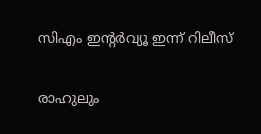സിഎം ഇന്റര്‍വ്യൂ ഇന്ന് റിലീസ്

രാഹുലും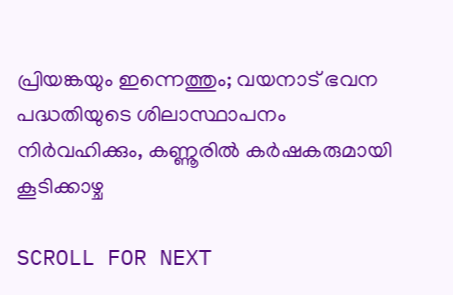പ്രിയങ്കയും ഇന്നെത്തും; വയനാട് ഭവന പദ്ധതിയുടെ ശിലാസ്ഥാപനം നിർവഹിക്കും, കണ്ണൂരിൽ കർഷകരുമായി കൂടിക്കാഴ്ച

SCROLL FOR NEXT